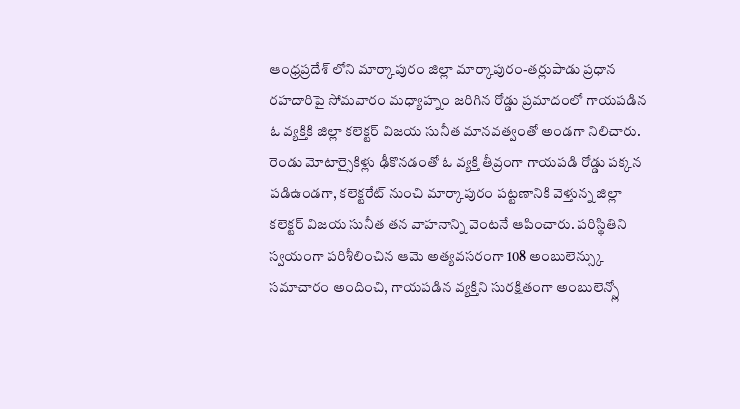ఆంధ్రప్రదేశ్ లోని మార్కాపురం జిల్లా మార్కాపురం-తర్లుపాడు ప్రధాన రహదారిపై సోమవారం మధ్యాహ్నం జరిగిన రోడ్డు ప్రమాదంలో గాయపడిన ఓ వ్యక్తికి జిల్లా కలెక్టర్ విజయ సునీత మానవత్వంతో అండగా నిలిచారు. రెండు మోటార్సైకిళ్లు ఢీకొనడంతో ఓ వ్యక్తి తీవ్రంగా గాయపడి రోడ్డు పక్కన పడిఉండగా, కలెక్టరేట్ నుంచి మార్కాపురం పట్టణానికి వెళ్తున్న జిల్లా కలెక్టర్ విజయ సునీత తన వాహనాన్ని వెంటనే ఆపించారు. పరిస్థితిని స్వయంగా పరిశీలించిన ఆమె అత్యవసరంగా 108 అంబులెన్స్కు సమాచారం అందించి, గాయపడిన వ్యక్తిని సురక్షితంగా అంబులెన్స్లో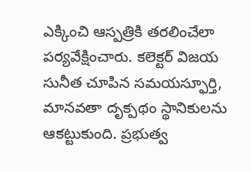ఎక్కించి ఆస్పత్రికి తరలించేలా పర్యవేక్షించారు. కలెక్టర్ విజయ సునీత చూపిన సమయస్ఫూర్తి, మానవతా దృక్పథం స్థానికులను ఆకట్టుకుంది. ప్రభుత్వ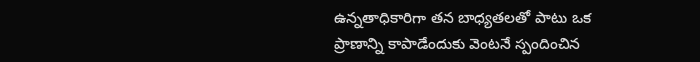ఉన్నతాధికారిగా తన బాధ్యతలతో పాటు ఒక ప్రాణాన్ని కాపాడేందుకు వెంటనే స్పందించిన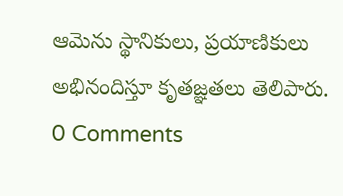ఆమెను స్థానికులు, ప్రయాణికులు అభినందిస్తూ కృతజ్ఞతలు తెలిపారు.
0 Comments